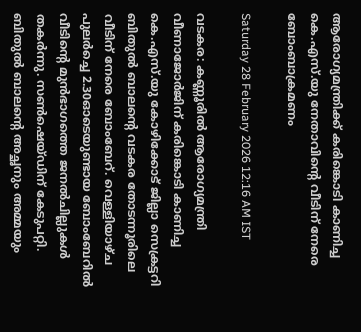ആരോഗ്യമന്ത്രിക്ക് കരിങ്കൊടി കാണിച്ച കെ.എസ്.യു നേതാവിന്റെ വീടിന് നേരെ ബോംബാക്രമണം

Saturday 28 February 2026 12:16 AM IST

വടകര: കണ്ണൂരിൽ ആരോഗ്യമന്ത്രി വീണാജോർജിന് കരിങ്കൊടി കാണിച്ച കെ.എസ്.യു കോഴിക്കോട് ജില്ലാ സെക്രട്ടറി ബിതുൽ ബാലന്റെ വടകര തോടന്നൂരിലെ വീടിന് നേരെ ബോംബേറ്. വെള്ളിയാഴ്ച പുലർച്ചെ 2.30ഓടെയുണ്ടായ ബോംബേറിൽ വീടിന്റെ മുൻഭാഗത്തെ ജനൽചില്ലുകൾ തകർന്നു. സൺഷെയ്ഡിന് കേടുപറ്റി. ബിതുൽ ബാലന്റെ അച്ഛനും അമ്മയും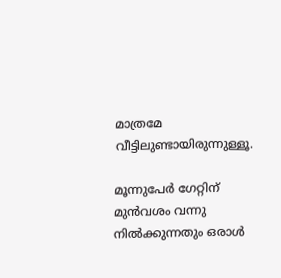മാത്രമേ വീട്ടിലുണ്ടായിരുന്നുള്ളൂ.

മൂന്നുപേർ ഗേറ്റിന് മുൻവശം വന്നു നിൽക്കുന്നതും ഒരാൾ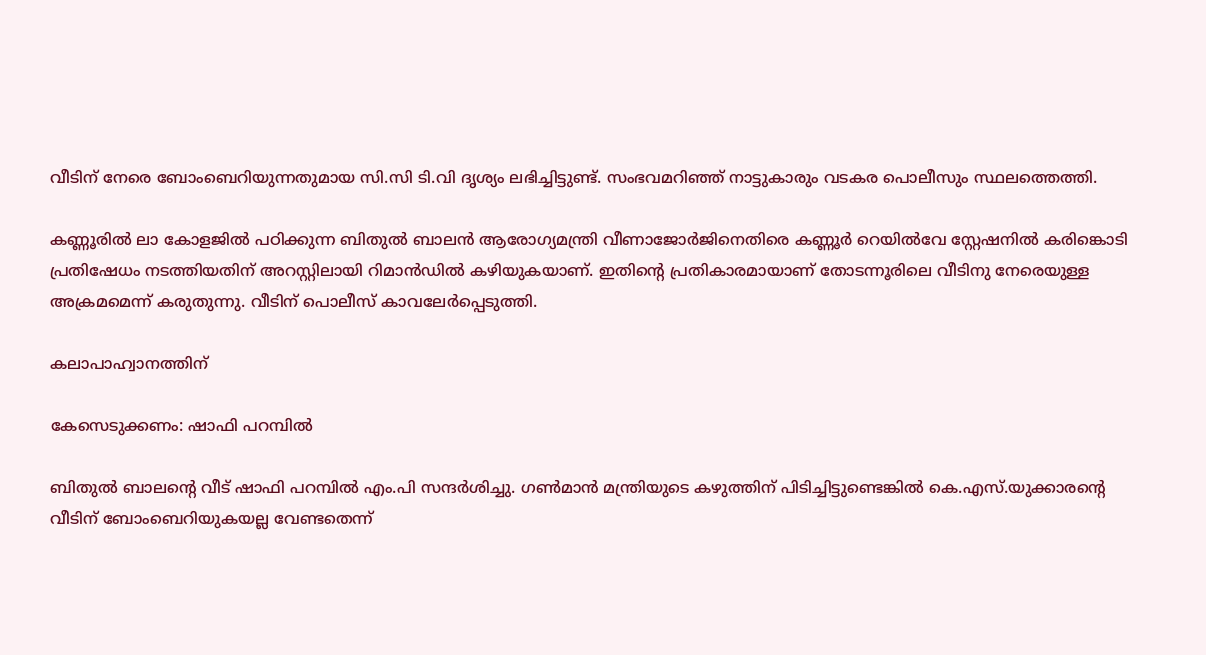വീടിന് നേരെ ബോംബെറിയുന്നതുമായ സി.സി ടി.വി ദൃശ്യം ലഭിച്ചിട്ടുണ്ട്. സംഭവമറിഞ്ഞ് നാട്ടുകാരും വടകര പൊലീസും സ്ഥലത്തെത്തി.

കണ്ണൂരിൽ ലാ കോളജിൽ പഠിക്കുന്ന ബിതുൽ ബാലൻ ആരോഗ്യമന്ത്രി വീണാജോർജിനെതിരെ കണ്ണൂർ റെയിൽവേ സ്റ്റേഷനിൽ കരിങ്കൊടി പ്രതിഷേധം നടത്തിയതിന് അറസ്റ്റിലായി റിമാൻഡിൽ കഴിയുകയാണ്. ഇതിന്റെ പ്രതികാരമായാണ് തോടന്നൂരിലെ വീടിനു നേരെയുള്ള അക്രമമെന്ന് കരുതുന്നു. വീടിന് പൊലീസ് കാവലേർപ്പെടുത്തി.

കലാപാഹ്വാനത്തിന്

കേസെടുക്കണം: ഷാഫി പറമ്പിൽ

ബിതുൽ ബാലന്റെ വീട് ഷാഫി പറമ്പിൽ എം.പി സന്ദർശിച്ചു. ഗൺമാൻ മന്ത്രിയുടെ കഴുത്തിന് പിടിച്ചിട്ടുണ്ടെങ്കിൽ കെ.എസ്.യുക്കാരന്റെ വീടിന് ബോംബെറിയുകയല്ല വേണ്ടതെന്ന്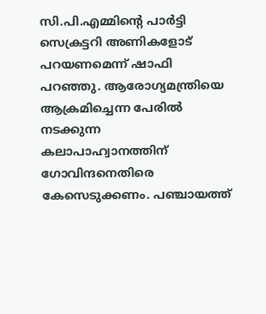സി.പി.എമ്മിന്റെ പാർട്ടി സെക്രട്ടറി അണികളോട് പറയണമെന്ന് ഷാഫി പറഞ്ഞു. ആരോഗ്യമന്ത്രിയെ ആക്രമിച്ചെന്ന പേരിൽ നടക്കുന്ന കലാപാഹ്വാനത്തിന് ഗോവിന്ദനെതിരെ കേസെടുക്കണം. പഞ്ചായത്ത്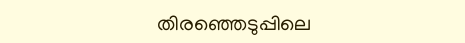തിരഞ്ഞെടുപ്പിലെ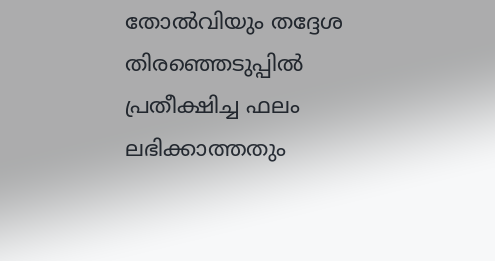തോൽവിയും തദ്ദേശ തിരഞ്ഞെടുപ്പിൽ പ്രതീക്ഷിച്ച ഫലം ലഭിക്കാത്തതും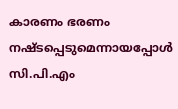കാരണം ഭരണം നഷ്ടപ്പെടുമെന്നായപ്പോൾ സി.പി.എം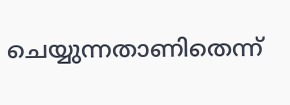ചെയ്യുന്നതാണിതെന്ന്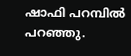ഷാഫി പറമ്പിൽ പറഞ്ഞു.